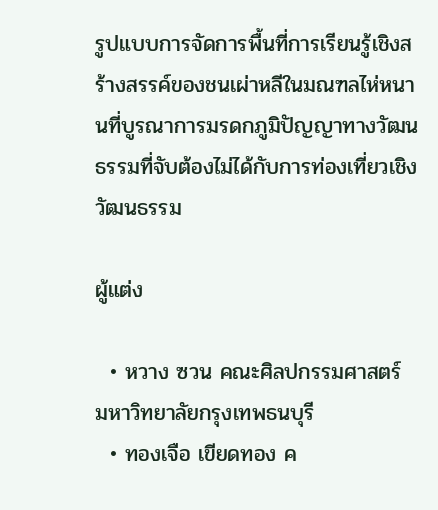รูปแบบการจัดการพื้นที่การเรียนรู้เชิงสร้างสรรค์ของชนเผ่าหลีในมณฑลไห่หนานที่บูรณาการมรดกภูมิปัญญาทางวัฒนธรรมที่จับต้องไม่ได้กับการท่องเที่ยวเชิงวัฒนธรรม

ผู้แต่ง

  • หวาง ซวน คณะศิลปกรรมศาสตร์ มหาวิทยาลัยกรุงเทพธนบุรี
  • ทองเจือ เขียดทอง ค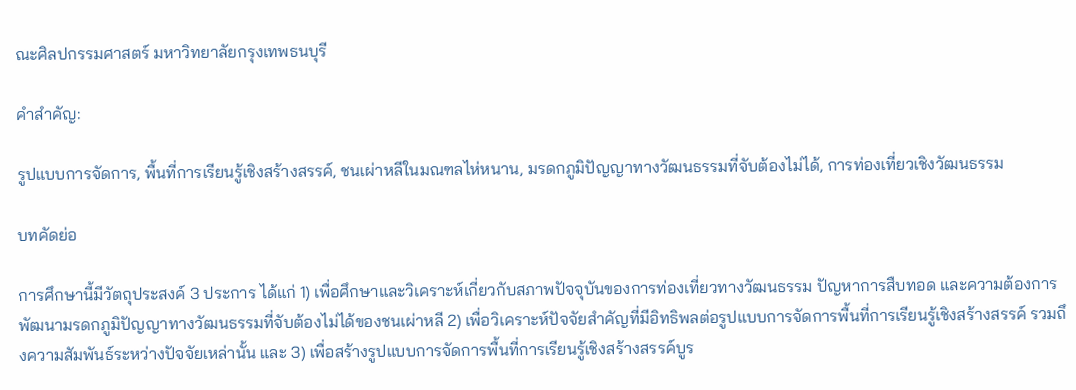ณะศิลปกรรมศาสตร์ มหาวิทยาลัยกรุงเทพธนบุรี

คำสำคัญ:

รูปแบบการจัดการ, พื้นที่การเรียนรู้เชิงสร้างสรรค์, ชนเผ่าหลีในมณฑลไห่หนาน, มรดกภูมิปัญญาทางวัฒนธรรมที่จับต้องไม่ได้, การท่องเที่ยวเชิงวัฒนธรรม

บทคัดย่อ

การศึกษานี้มีวัตถุประสงค์ 3 ประการ ได้แก่ 1) เพื่อศึกษาและวิเคราะห์เกี่ยวกับสภาพปัจจุบันของการท่องเที่ยวทางวัฒนธรรม ปัญหาการสืบทอด และความต้องการพัฒนามรดกภูมิปัญญาทางวัฒนธรรมที่จับต้องไม่ได้ของชนเผ่าหลี 2) เพื่อวิเคราะห์ปัจจัยสำคัญที่มีอิทธิพลต่อรูปแบบการจัดการพื้นที่การเรียนรู้เชิงสร้างสรรค์ รวมถึงความสัมพันธ์ระหว่างปัจจัยเหล่านั้น และ 3) เพื่อสร้างรูปแบบการจัดการพื้นที่การเรียนรู้เชิงสร้างสรรค์บูร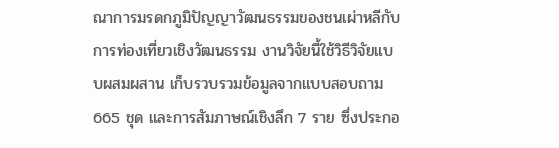ณาการมรดกภูมิปัญญาวัฒนธรรมของชนเผ่าหลีกับการท่องเที่ยวเชิงวัฒนธรรม งานวิจัยนี้ใช้วิธีวิจัยแบบผสมผสาน เก็บรวบรวมข้อมูลจากแบบสอบถาม 665 ชุด และการสัมภาษณ์เชิงลึก 7 ราย ซึ่งประกอ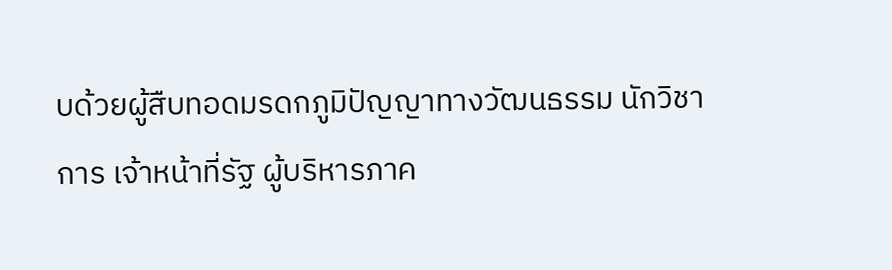บด้วยผู้สืบทอดมรดกภูมิปัญญาทางวัฒนธรรม นักวิชาการ เจ้าหน้าที่รัฐ ผู้บริหารภาค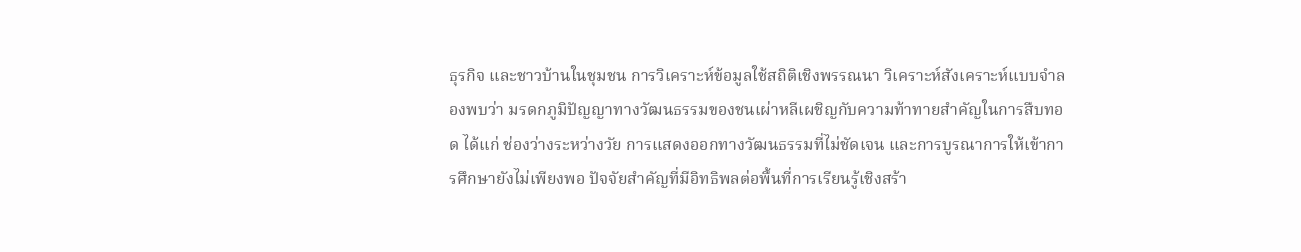ธุรกิจ และชาวบ้านในชุมชน การวิเคราะห์ข้อมูลใช้สถิติเชิงพรรณนา วิเคราะห์สังเคราะห์แบบจำลองพบว่า มรดกภูมิปัญญาทางวัฒนธรรมของชนเผ่าหลีเผชิญกับความท้าทายสำคัญในการสืบทอด ได้แก่ ช่องว่างระหว่างวัย การแสดงออกทางวัฒนธรรมที่ไม่ชัดเจน และการบูรณาการให้เข้าการศึกษายังไม่เพียงพอ ปัจจัยสำคัญที่มีอิทธิพลต่อพื้นที่การเรียนรู้เชิงสร้า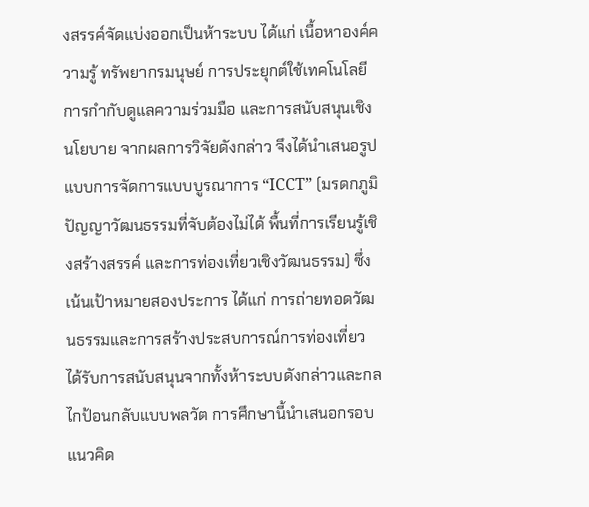งสรรค์จัดแบ่งออกเป็นห้าระบบ ได้แก่ เนื้อหาองค์ความรู้ ทรัพยากรมนุษย์ การประยุกต์ใช้เทคโนโลยี การกำกับดูแลความร่วมมือ และการสนับสนุนเชิงนโยบาย จากผลการวิจัยดังกล่าว จึงได้นำเสนอรูปแบบการจัดการแบบบูรณาการ “ICCT” (มรดกภูมิปัญญาวัฒนธรรมที่จับต้องไม่ได้ พื้นที่การเรียนรู้เชิงสร้างสรรค์ และการท่องเที่ยวเชิงวัฒนธรรม) ซึ่งเน้นเป้าหมายสองประการ ได้แก่ การถ่ายทอดวัฒนธรรมและการสร้างประสบการณ์การท่องเที่ยว ได้รับการสนับสนุนจากทั้งห้าระบบดังกล่าวและกลไกป้อนกลับแบบพลวัต การศึกษานี้นำเสนอกรอบแนวคิด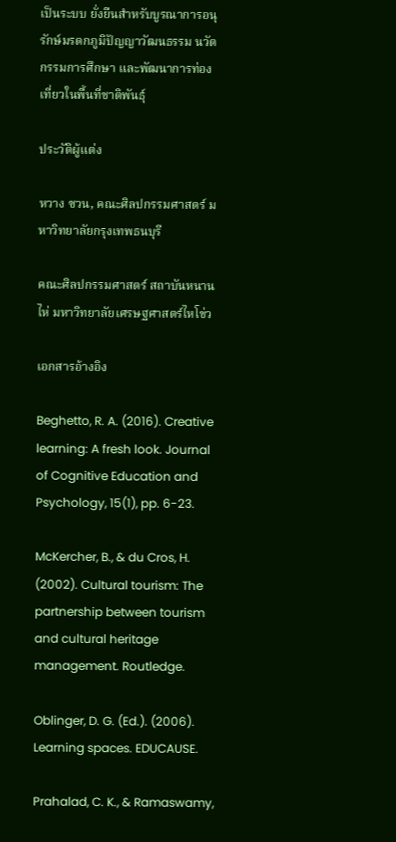เป็นระบบ ยั่งยืนสำหรับบูรณาการอนุรักษ์มรดกภูมิปัญญาวัฒนธรรม นวัตกรรมการศึกษา และพัฒนาการท่องเที่ยวในพื้นที่ชาติพันธุ์

ประวัติผู้แต่ง

หวาง ซวน, คณะศิลปกรรมศาสตร์ มหาวิทยาลัยกรุงเทพธนบุรี

คณะศิลปกรรมศาสตร์ สถาบันหนานไห่ มหาวิทยาลัยเศรษฐศาสตร์ไหโข่ว

เอกสารอ้างอิง

Beghetto, R. A. (2016). Creative learning: A fresh look. Journal of Cognitive Education and Psychology, 15(1), pp. 6-23.

McKercher, B., & du Cros, H. (2002). Cultural tourism: The partnership between tourism and cultural heritage management. Routledge.

Oblinger, D. G. (Ed.). (2006). Learning spaces. EDUCAUSE.

Prahalad, C. K., & Ramaswamy,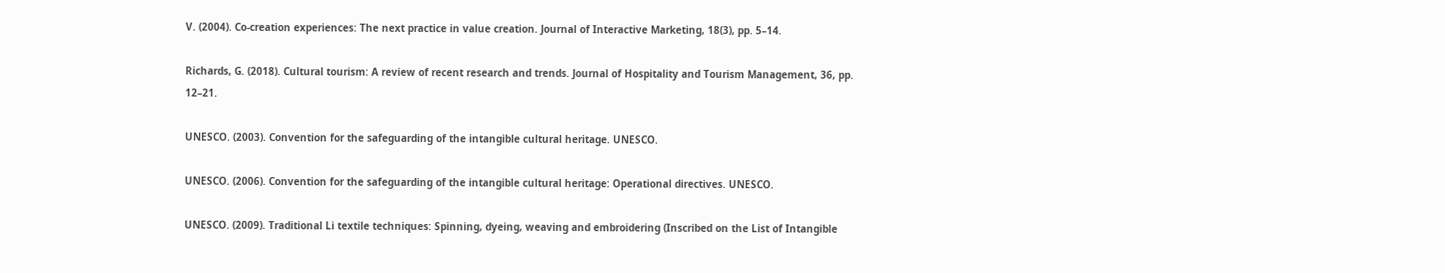V. (2004). Co-creation experiences: The next practice in value creation. Journal of Interactive Marketing, 18(3), pp. 5–14.

Richards, G. (2018). Cultural tourism: A review of recent research and trends. Journal of Hospitality and Tourism Management, 36, pp. 12–21.

UNESCO. (2003). Convention for the safeguarding of the intangible cultural heritage. UNESCO.

UNESCO. (2006). Convention for the safeguarding of the intangible cultural heritage: Operational directives. UNESCO.

UNESCO. (2009). Traditional Li textile techniques: Spinning, dyeing, weaving and embroidering (Inscribed on the List of Intangible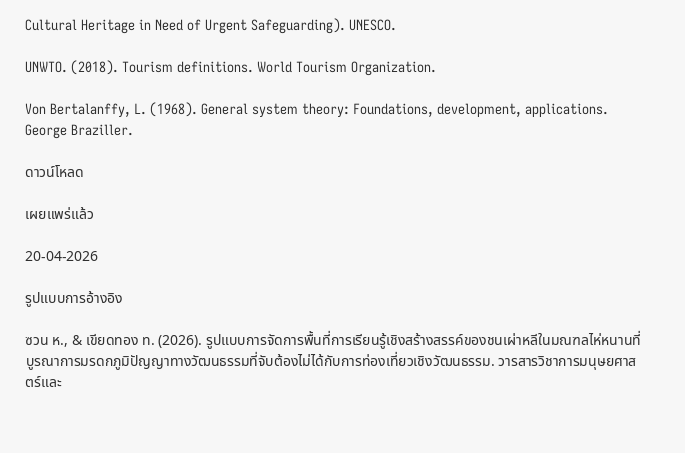Cultural Heritage in Need of Urgent Safeguarding). UNESCO.

UNWTO. (2018). Tourism definitions. World Tourism Organization.

Von Bertalanffy, L. (1968). General system theory: Foundations, development, applications. George Braziller.

ดาวน์โหลด

เผยแพร่แล้ว

20-04-2026

รูปแบบการอ้างอิง

ซวน ห., & เขียดทอง ท. (2026). รูปแบบการจัดการพื้นที่การเรียนรู้เชิงสร้างสรรค์ของชนเผ่าหลีในมณฑลไห่หนานที่บูรณาการมรดกภูมิปัญญาทางวัฒนธรรมที่จับต้องไม่ได้กับการท่องเที่ยวเชิงวัฒนธรรม. วารสารวิชาการมนุษยศาสตร์และ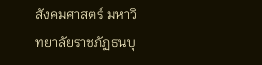สังคมศาสตร์ มหาวิทยาลัยราชภัฏธนบุ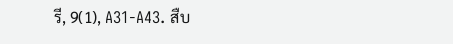รี, 9(1), A31-A43. สืบ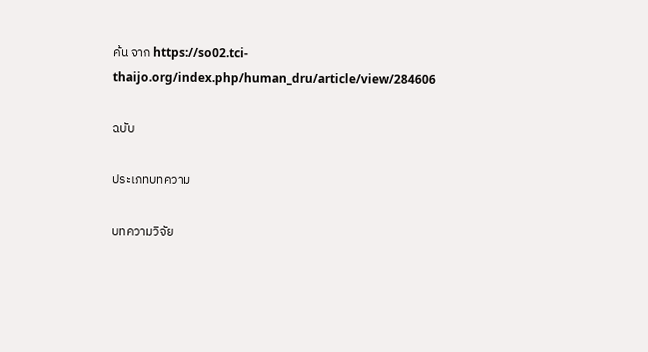ค้น จาก https://so02.tci-thaijo.org/index.php/human_dru/article/view/284606

ฉบับ

ประเภทบทความ

บทความวิจัย